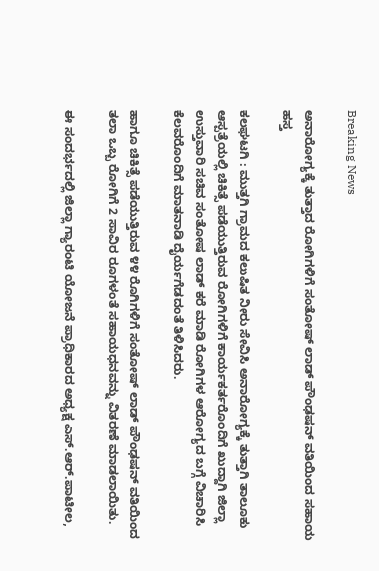Breaking News

ಅನಾರೋಗ್ಯಕ್ಕೆ ತುತ್ತಾದ ರೋಗಿಗಳಿಗೆ ಸಂತೋಷ್ ಲಾಡ್ ಪೌಂಢಷನ್ ವತಿಯಿಂದ ಸಹಾಯ ಹಸ್ತ

ಕಲಘಟಗಿ : ಮುತ್ತಗಿ ಗ್ರಾಮದ ಕಲುಷಿತ ನೀರು ಸೇವಿಸಿ ಅನಾರೋಗ್ಯಕ್ಕೆ ತುತ್ತಾಗಿ ತಾಲೂಕು ಆಸ್ಪತ್ರೆಯಲ್ಲಿ ಚಿಕಿತ್ಸೆ ಪಡೆಯುತ್ತಿರುವ ರೋಗಿಗಳಿಗೆ ಕಾರ್ಯಕರ್ತರೊಂದಿಗೆ ಖುದ್ದಾಗಿ ಜಿಲ್ಲಾ ಉಸ್ತುವಾರಿ ಸಚಿವ ಸಂತೋಷ ಲಾಡ್ ಕರೆ ಮಾಡಿ ರೋಗಿಗಳ ಆರೋಗ್ಯದ ಬಗ್ಗೆ ವಿಚಾರಿಸಿ ಕೆಲವರೊಂದಿಗೆ ಮಾತನಾಡಿ ದೈರ್ಯಗೆಡದಂತೆ ತಿಳಿಸಿದರು.

ಹಾಗೂ ಚಿಕಿತ್ಸೆ ಪಡೆಯುತ್ತಿರುವ ೪೪ ರೊಗಿಗಳಿಗೆ ಸಂತೋಷ್ ಲಾಡ್ ಪೌಂಢಷನ್ ವತಿಯಿಂದ ತಲಾ ಒಬ್ಬ ರೋಗಿಗೆ 2 ಸಾವಿರ ರೂಗಳಂತೆ ಸಹಾಯಧನವನ್ನು ವಿತರಣೆ ಮಾಡಲಾಯಿತು.

ಈ ಸಂದರ್ಭದಲ್ಲಿ ಜಿಲ್ಲಾ ಗ್ಯಾರಂಟಿ ಯೋಜನೆ ಪ್ರಾಧಿಕಾರದ ಅಧ್ಯಕ್ಷ ಎಸ್.ಆ‌ರ್.ಪಾಟೀಲ,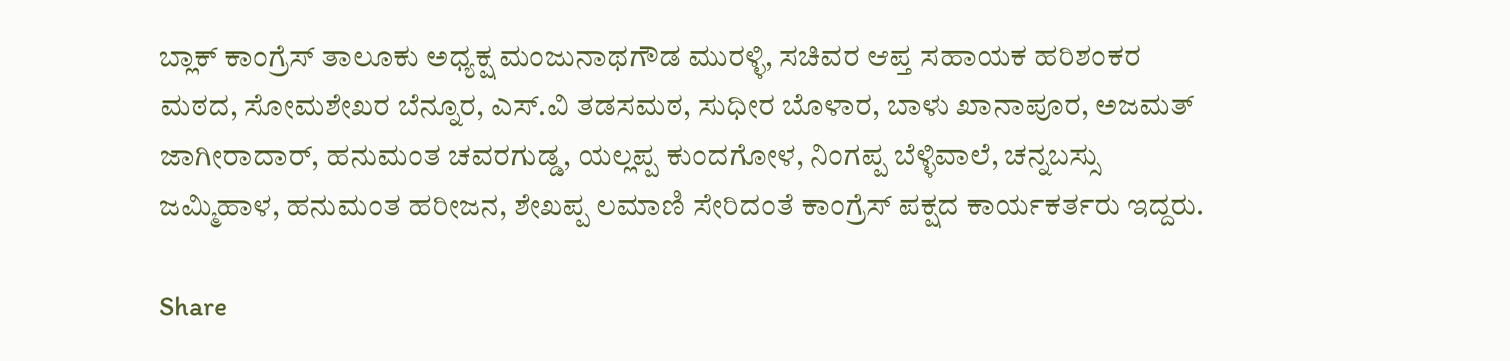ಬ್ಲಾಕ್ ಕಾಂಗ್ರೆಸ್‌ ತಾಲೂಕು ಅಧ್ಯಕ್ಷ ಮಂಜುನಾಥಗೌಡ ಮುರಳ್ಳಿ, ಸಚಿವರ ಆಪ್ತ ಸಹಾಯಕ ಹರಿಶಂಕರ ಮಠದ, ಸೋಮಶೇಖರ ಬೆನ್ನೂರ, ಎಸ್‌.ವಿ ತಡಸಮಠ, ಸುಧೀರ ಬೊಳಾರ, ಬಾಳು ಖಾನಾಪೂರ, ಅಜಮತ್ ಜಾಗೀರಾದಾರ್, ಹನುಮಂತ ಚವರಗುಡ್ಡ, ಯಲ್ಲಪ್ಪ ಕುಂದಗೋಳ, ನಿಂಗಪ್ಪ ಬೆಳ್ಳಿವಾಲೆ, ಚನ್ನಬಸ್ಸು ಜಮ್ಮಿಹಾಳ, ಹನುಮಂತ ಹರೀಜನ, ಶೇಖಪ್ಪ ಲಮಾಣಿ ಸೇರಿದಂತೆ ಕಾಂಗ್ರೆಸ್ ಪಕ್ಷದ ಕಾರ್ಯಕರ್ತರು ಇದ್ದರು.

Share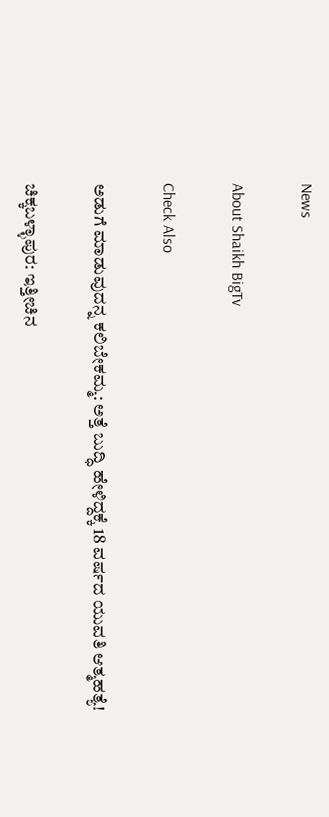News

About Shaikh BigTv

Check Also

ಅಡುಗೆ ಮಾಡುವುದನ್ನ ಕಲಿಬೇಕಮ್ಮ: ಅತ್ತೆ ಬುದ್ಧಿ ಹೇಳಿದ್ದಕ್ಕೆ 18 ವರ್ಷದ ಯುವತಿ ಆತ್ಮಹತ್ಯೆ!

ಚಿಕ್ಕಬಳ್ಳಾಪುರ: ಇತ್ತೀಚಿನ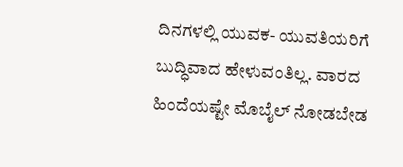ದಿನಗಳಲ್ಲಿ ಯುವಕ- ಯುವತಿಯರಿಗೆ ಬುದ್ಧಿವಾದ ಹೇಳುವಂತಿಲ್ಲ. ವಾರದ ಹಿಂದೆಯಷ್ಟೇ ಮೊಬೈಲ್ ನೋಡಬೇಡ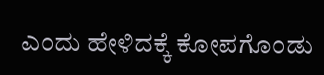ಎಂದು ಹೇಳಿದಕ್ಕೆ ಕೋಪಗೊಂಡು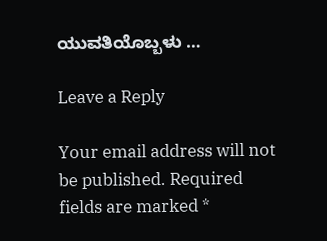ಯುವತಿಯೊಬ್ಬಳು …

Leave a Reply

Your email address will not be published. Required fields are marked *